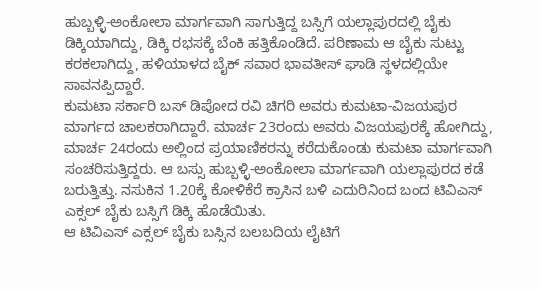ಹುಬ್ಬಳ್ಳಿ-ಅಂಕೋಲಾ ಮಾರ್ಗವಾಗಿ ಸಾಗುತ್ತಿದ್ದ ಬಸ್ಸಿಗೆ ಯಲ್ಲಾಪುರದಲ್ಲಿ ಬೈಕು ಡಿಕ್ಕಿಯಾಗಿದ್ದು, ಡಿಕ್ಕಿ ರಭಸಕ್ಕೆ ಬೆಂಕಿ ಹತ್ತಿಕೊಂಡಿದೆ. ಪರಿಣಾಮ ಆ ಬೈಕು ಸುಟ್ಟು ಕರಕಲಾಗಿದ್ದು, ಹಳಿಯಾಳದ ಬೈಕ್ ಸವಾರ ಭಾವತೀಸ್ ಘಾಡಿ ಸ್ಥಳದಲ್ಲಿಯೇ ಸಾವನಪ್ಪಿದ್ದಾರೆ.
ಕುಮಟಾ ಸರ್ಕಾರಿ ಬಸ್ ಡಿಪೋದ ರವಿ ಚಿಗರಿ ಅವರು ಕುಮಟಾ-ವಿಜಯಪುರ ಮಾರ್ಗದ ಚಾಲಕರಾಗಿದ್ದಾರೆ. ಮಾರ್ಚ 23ರಂದು ಅವರು ವಿಜಯಪುರಕ್ಕೆ ಹೋಗಿದ್ದು, ಮಾರ್ಚ 24ರಂದು ಅಲ್ಲಿಂದ ಪ್ರಯಾಣಿಕರನ್ನು ಕರೆದುಕೊಂಡು ಕುಮಟಾ ಮಾರ್ಗವಾಗಿ ಸಂಚರಿಸುತ್ತಿದ್ದರು. ಆ ಬಸ್ಸು ಹುಬ್ಬಳ್ಳಿ-ಅಂಕೋಲಾ ಮಾರ್ಗವಾಗಿ ಯಲ್ಲಾಪುರದ ಕಡೆ ಬರುತ್ತಿತ್ತು. ನಸುಕಿನ 1.20ಕ್ಕೆ ಕೋಳಿಕೆರೆ ಕ್ರಾಸಿನ ಬಳಿ ಎದುರಿನಿಂದ ಬಂದ ಟಿವಿಎಸ್ ಎಕ್ಸಲ್ ಬೈಕು ಬಸ್ಸಿಗೆ ಡಿಕ್ಕಿ ಹೊಡೆಯಿತು.
ಆ ಟಿವಿಎಸ್ ಎಕ್ಸಲ್ ಬೈಕು ಬಸ್ಸಿನ ಬಲಬದಿಯ ಲೈಟಿಗೆ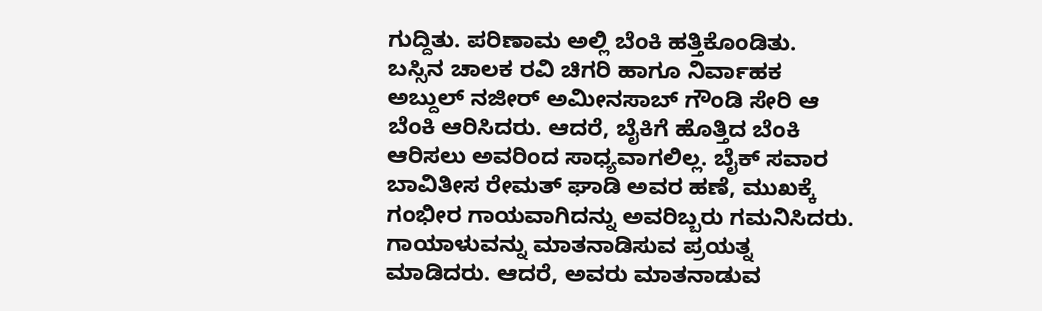ಗುದ್ದಿತು. ಪರಿಣಾಮ ಅಲ್ಲಿ ಬೆಂಕಿ ಹತ್ತಿಕೊಂಡಿತು. ಬಸ್ಸಿನ ಚಾಲಕ ರವಿ ಚಿಗರಿ ಹಾಗೂ ನಿರ್ವಾಹಕ ಅಬ್ದುಲ್ ನಜೀರ್ ಅಮೀನಸಾಬ್ ಗೌಂಡಿ ಸೇರಿ ಆ ಬೆಂಕಿ ಆರಿಸಿದರು. ಆದರೆ, ಬೈಕಿಗೆ ಹೊತ್ತಿದ ಬೆಂಕಿ ಆರಿಸಲು ಅವರಿಂದ ಸಾಧ್ಯವಾಗಲಿಲ್ಲ. ಬೈಕ್ ಸವಾರ ಬಾವಿತೀಸ ರೇಮತ್ ಘಾಡಿ ಅವರ ಹಣೆ, ಮುಖಕ್ಕೆ ಗಂಭೀರ ಗಾಯವಾಗಿದನ್ನು ಅವರಿಬ್ಬರು ಗಮನಿಸಿದರು. ಗಾಯಾಳುವನ್ನು ಮಾತನಾಡಿಸುವ ಪ್ರಯತ್ನ ಮಾಡಿದರು. ಆದರೆ, ಅವರು ಮಾತನಾಡುವ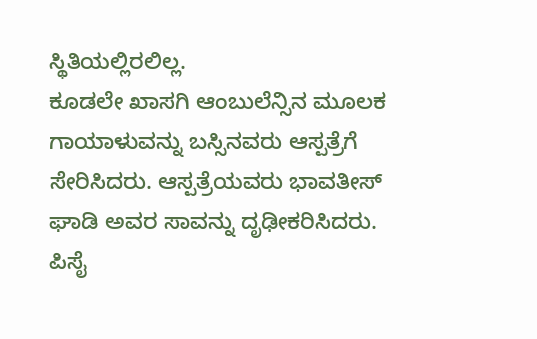ಸ್ಥಿತಿಯಲ್ಲಿರಲಿಲ್ಲ.
ಕೂಡಲೇ ಖಾಸಗಿ ಆಂಬುಲೆನ್ಸಿನ ಮೂಲಕ ಗಾಯಾಳುವನ್ನು ಬಸ್ಸಿನವರು ಆಸ್ಪತ್ರೆಗೆ ಸೇರಿಸಿದರು. ಆಸ್ಪತ್ರೆಯವರು ಭಾವತೀಸ್ ಘಾಡಿ ಅವರ ಸಾವನ್ನು ದೃಢೀಕರಿಸಿದರು. ಪಿಸೈ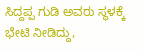ಸಿದ್ದಪ್ಪ ಗುಡಿ ಅವರು ಸ್ಥಳಕ್ಕೆ ಭೇಟಿ ನೀಡಿದ್ದು,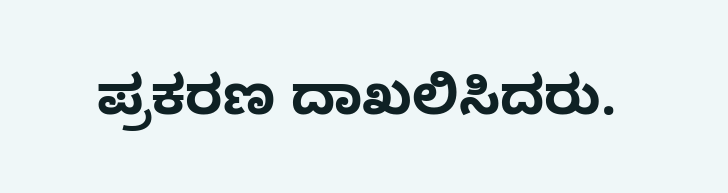ಪ್ರಕರಣ ದಾಖಲಿಸಿದರು.